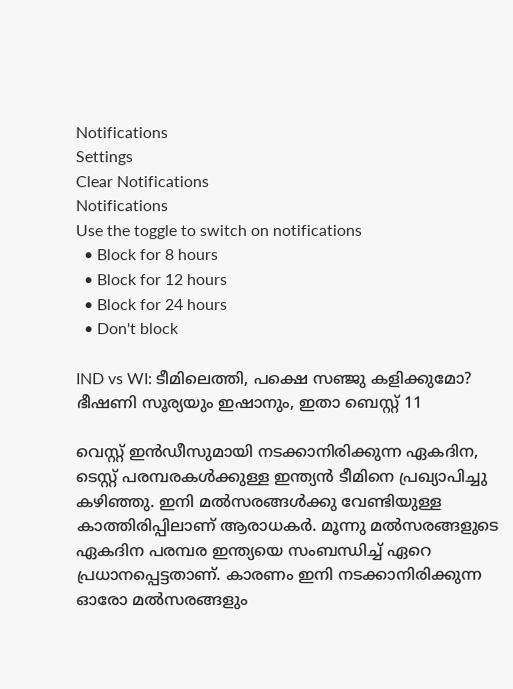Notifications
Settings
Clear Notifications
Notifications
Use the toggle to switch on notifications
  • Block for 8 hours
  • Block for 12 hours
  • Block for 24 hours
  • Don't block

IND vs WI: ടീമിലെത്തി, പക്ഷെ സഞ്ജു കളിക്കുമോ? ഭീഷണി സൂര്യയും ഇഷാനും, ഇതാ ബെസ്റ്റ് 11

വെസ്റ്റ് ഇന്‍ഡീസുമായി നടക്കാനിരിക്കുന്ന ഏകദിന, ടെസ്റ്റ് പരമ്പരകള്‍ക്കുള്ള ഇന്ത്യന്‍ ടീമിനെ പ്രഖ്യാപിച്ചു കഴിഞ്ഞു. ഇനി മല്‍സരങ്ങള്‍ക്കു വേണ്ടിയുള്ള കാത്തിരിപ്പിലാണ് ആരാധകര്‍. മൂന്നു മല്‍സരങ്ങളുടെ ഏകദിന പരമ്പര ഇന്ത്യയെ സംബന്ധിച്ച് ഏറെ പ്രധാനപ്പെട്ടതാണ്. കാരണം ഇനി നടക്കാനിരിക്കുന്ന ഓരോ മല്‍സരങ്ങളും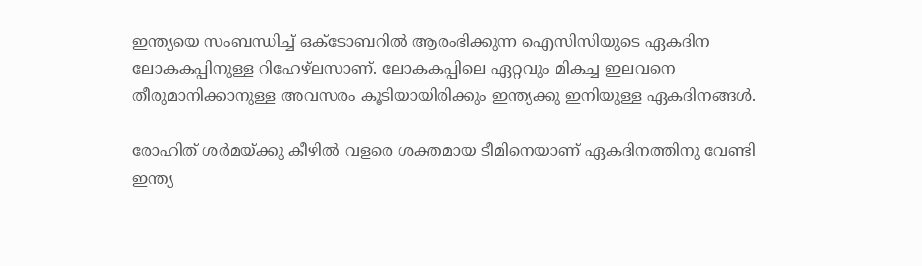ഇന്ത്യയെ സംബന്ധിച്ച് ഒക്ടോബറില്‍ ആരംഭിക്കുന്ന ഐസിസിയുടെ ഏകദിന ലോകകപ്പിനുള്ള റിഹേഴ്‌ലസാണ്. ലോകകപ്പിലെ ഏറ്റവും മികച്ച ഇലവനെ തീരുമാനിക്കാനുള്ള അവസരം കൂടിയായിരിക്കും ഇന്ത്യക്കു ഇനിയുള്ള ഏകദിനങ്ങള്‍.

രോഹിത് ശര്‍മയ്ക്കു കീഴില്‍ വളരെ ശക്തമായ ടീമിനെയാണ് ഏകദിനത്തിനു വേണ്ടി ഇന്ത്യ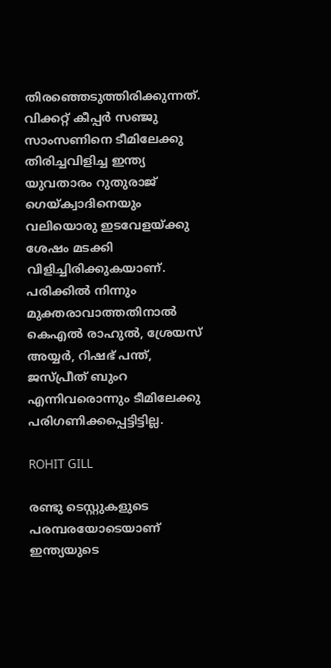തിരഞ്ഞെടുത്തിരിക്കുന്നത്. വിക്കറ്റ് കീപ്പര്‍ സഞ്ജു സാംസണിനെ ടീമിലേക്കു തിരിച്ചവിളിച്ച ഇന്ത്യ യുവതാരം റുതുരാജ് ഗെയ്ക്വാദിനെയും വലിയൊരു ഇടവേളയ്ക്കു ശേഷം മടക്കി വിളിച്ചിരിക്കുകയാണ്. പരിക്കില്‍ നിന്നും മുക്തരാവാത്തതിനാല്‍ കെഎല്‍ രാഹുല്‍, ശ്രേയസ് അയ്യര്‍, റിഷഭ് പന്ത്, ജസ്പ്രീത് ബുംറ എന്നിവരൊന്നും ടീമിലേക്കു പരിഗണിക്കപ്പെട്ടിട്ടില്ല.

ROHIT GILL

രണ്ടു ടെസ്റ്റുകളുടെ പരമ്പരയോടെയാണ് ഇന്ത്യയുടെ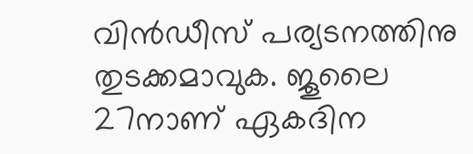വിന്‍ഡീസ് പര്യടനത്തിനു തുടക്കമാവുക. ജൂലൈ 27നാണ് ഏകദിന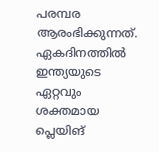പരമ്പര ആരംഭിക്കുന്നത്. ഏകദിനത്തില്‍ ഇന്ത്യയുടെ ഏറ്റവും ശക്തമായ പ്ലെയിങ്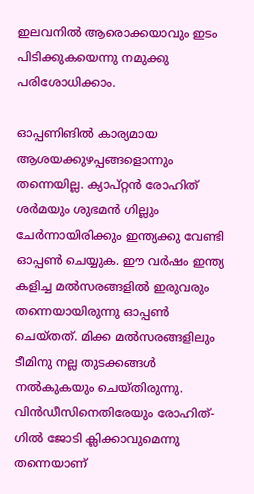ഇലവനില്‍ ആരൊക്കയാവും ഇടം പിടിക്കുകയെന്നു നമുക്കു പരിശോധിക്കാം.

ഓപ്പണിങില്‍ കാര്യമായ ആശയക്കുഴപ്പങ്ങളൊന്നും തന്നെയില്ല. ക്യാപ്റ്റന്‍ രോഹിത് ശര്‍മയും ശുഭമന്‍ ഗില്ലും ചേര്‍ന്നായിരിക്കും ഇന്ത്യക്കു വേണ്ടി ഓപ്പണ്‍ ചെയ്യുക. ഈ വര്‍ഷം ഇന്ത്യ കളിച്ച മല്‍സരങ്ങളില്‍ ഇരുവരും തന്നെയായിരുന്നു ഓപ്പണ്‍ ചെയ്തത്. മിക്ക മല്‍സരങ്ങളിലും ടീമിനു നല്ല തുടക്കങ്ങള്‍ നല്‍കുകയും ചെയ്തിരുന്നു. വിന്‍ഡീസിനെതിരേയും രോഹിത്- ഗില്‍ ജോടി ക്ലിക്കാവുമെന്നു തന്നെയാണ്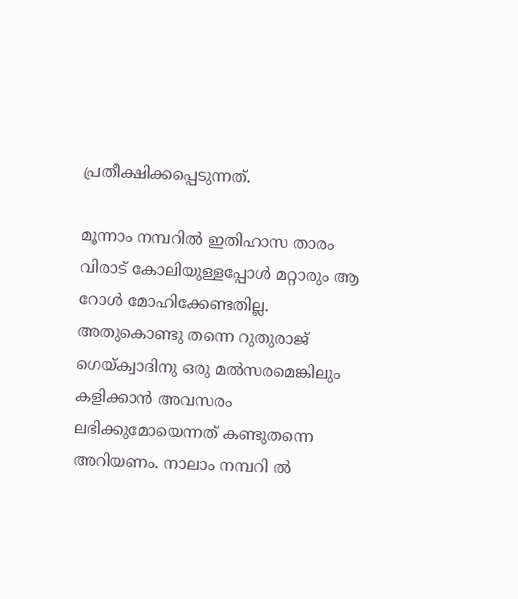പ്രതീക്ഷിക്കപ്പെടുന്നത്.

മൂന്നാം നമ്പറില്‍ ഇതിഹാസ താരം വിരാട് കോലിയുള്ളപ്പോള്‍ മറ്റാരും ആ റോള്‍ മോഹിക്കേണ്ടതില്ല. അതുകൊണ്ടു തന്നെ റുതുരാജ് ഗെയ്ക്വാദിനു ഒരു മല്‍സരമെങ്കിലും കളിക്കാന്‍ അവസരം ലഭിക്കുമോയെന്നത് കണ്ടുതന്നെ അറിയണം. നാലാം നമ്പറി ല്‍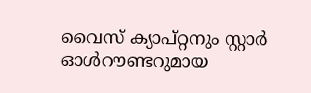വൈസ് ക്യാപ്റ്റനും സ്റ്റാര്‍ ഓള്‍റൗണ്ടറുമായ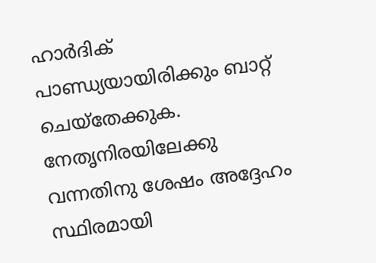ഹാര്‍ദിക് പാണ്ഡ്യയായിരിക്കും ബാറ്റ് ചെയ്‌തേക്കുക. നേതൃനിരയിലേക്കു വന്നതിനു ശേഷം അദ്ദേഹം സ്ഥിരമായി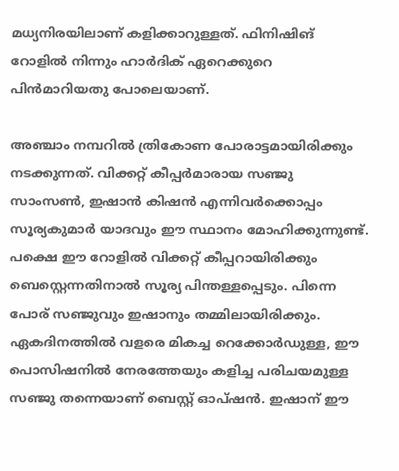മധ്യനിരയിലാണ് കളിക്കാറുള്ളത്. ഫിനിഷിങ് റോളില്‍ നിന്നും ഹാര്‍ദിക് ഏറെക്കുറെ പിന്‍മാറിയതു പോലെയാണ്.

അഞ്ചാം നമ്പറില്‍ ത്രികോണ പോരാട്ടമായിരിക്കും നടക്കുന്നത്. വിക്കറ്റ് കീപ്പര്‍മാരായ സഞ്ജു സാംസണ്‍, ഇഷാന്‍ കിഷന്‍ എന്നിവര്‍ക്കൊപ്പം സൂര്യകുമാര്‍ യാദവും ഈ സ്ഥാനം മോഹിക്കുന്നുണ്ട്. പക്ഷെ ഈ റോളില്‍ വിക്കറ്റ് കീപ്പറായിരിക്കും ബെസ്റ്റെന്നതിനാല്‍ സൂര്യ പിന്തള്ളപ്പെടും. പിന്നെ പോര് സഞ്ജുവും ഇഷാനും തമ്മിലായിരിക്കും. ഏകദിനത്തില്‍ വളരെ മികച്ച റെക്കോര്‍ഡുള്ള, ഈ പൊസിഷനില്‍ നേരത്തേയും കളിച്ച പരിചയമുള്ള സഞ്ജു തന്നെയാണ് ബെസ്റ്റ് ഓപ്ഷന്‍. ഇഷാന് ഈ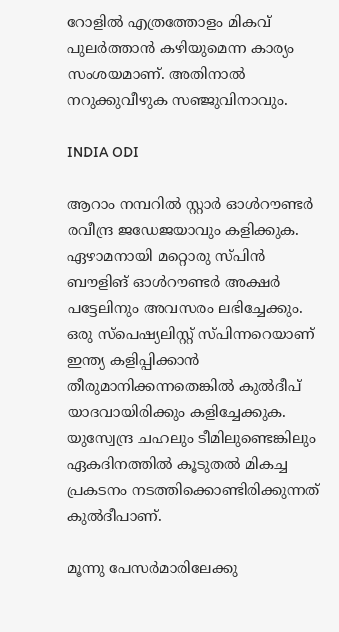റോളില്‍ എത്രത്തോളം മികവ് പുലര്‍ത്താന്‍ കഴിയുമെന്ന കാര്യം സംശയമാണ്. അതിനാല്‍ നറുക്കുവീഴുക സഞ്ജുവിനാവും.

INDIA ODI

ആറാം നമ്പറില്‍ സ്റ്റാര്‍ ഓള്‍റൗണ്ടര്‍ രവീന്ദ്ര ജഡേജയാവും കളിക്കുക. ഏഴാമനായി മറ്റൊരു സ്പിന്‍ ബൗളിങ് ഓള്‍റൗണ്ടര്‍ അക്ഷര്‍ പട്ടേലിനും അവസരം ലഭിച്ചേക്കും. ഒരു സ്‌പെഷ്യലിസ്റ്റ് സ്പിന്നറെയാണ് ഇന്ത്യ കളിപ്പിക്കാന്‍ തീരുമാനിക്കന്നതെങ്കില്‍ കുല്‍ദീപ് യാദവായിരിക്കും കളിച്ചേക്കുക. യുസ്വേന്ദ്ര ചഹലും ടീമിലുണ്ടെങ്കിലും ഏകദിനത്തില്‍ കൂടുതല്‍ മികച്ച പ്രകടനം നടത്തിക്കൊണ്ടിരിക്കുന്നത് കുല്‍ദീപാണ്.

മൂന്നു പേസര്‍മാരിലേക്കു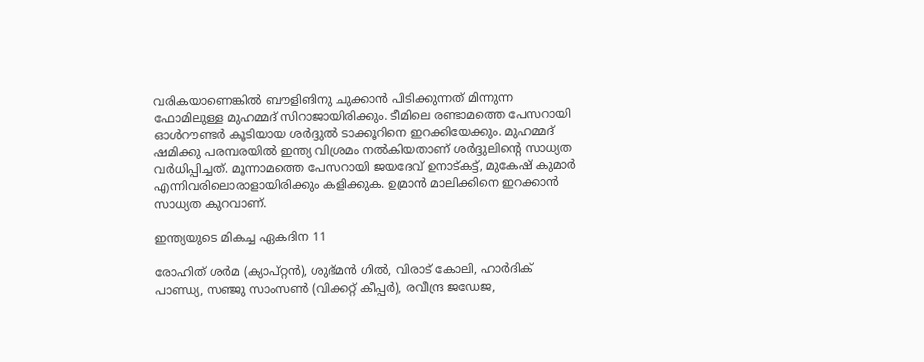വരികയാണെങ്കില്‍ ബൗളിങിനു ചുക്കാന്‍ പിടിക്കുന്നത് മിന്നുന്ന ഫോമിലുള്ള മുഹമ്മദ് സിറാജായിരിക്കും. ടീമിലെ രണ്ടാമത്തെ പേസറായി ഓള്‍റൗണ്ടര്‍ കൂടിയായ ശര്‍ദ്ദുല്‍ ടാക്കൂറിനെ ഇറക്കിയേക്കും. മുഹമ്മദ് ഷമിക്കു പരമ്പരയില്‍ ഇന്ത്യ വിശ്രമം നല്‍കിയതാണ് ശര്‍ദ്ദുലിന്റെ സാധ്യത വര്‍ധിപ്പിച്ചത്. മൂന്നാമത്തെ പേസറായി ജയദേവ് ഉനാട്കട്ട്, മുകേഷ് കുമാര്‍ എന്നിവരിലൊരാളായിരിക്കും കളിക്കുക. ഉമ്രാന്‍ മാലിക്കിനെ ഇറക്കാന്‍ സാധ്യത കുറവാണ്.

ഇന്ത്യയുടെ മികച്ച ഏകദിന 11

രോഹിത് ശര്‍മ (ക്യാപ്റ്റന്‍), ശുഭ്മന്‍ ഗില്‍, വിരാട് കോലി, ഹാര്‍ദിക് പാണ്ഡ്യ, സഞ്ജു സാംസണ്‍ (വിക്കറ്റ് കീപ്പര്‍), രവീന്ദ്ര ജഡേജ,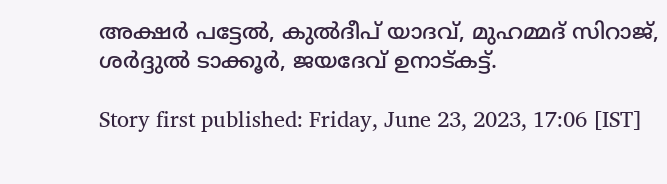അക്ഷര്‍ പട്ടേല്‍, കുല്‍ദീപ് യാദവ്, മുഹമ്മദ് സിറാജ്, ശര്‍ദ്ദുല്‍ ടാക്കൂര്‍, ജയദേവ് ഉനാട്കട്ട്.

Story first published: Friday, June 23, 2023, 17:06 [IST]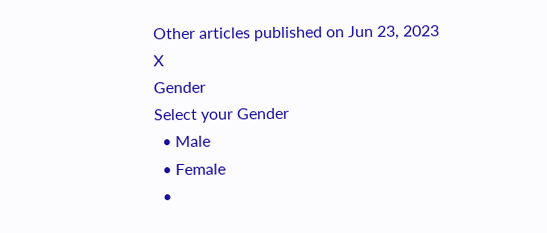Other articles published on Jun 23, 2023
X
Gender
Select your Gender
  • Male
  • Female
  •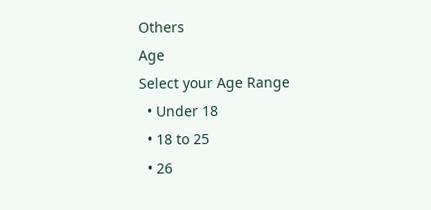Others
Age
Select your Age Range
  • Under 18
  • 18 to 25
  • 26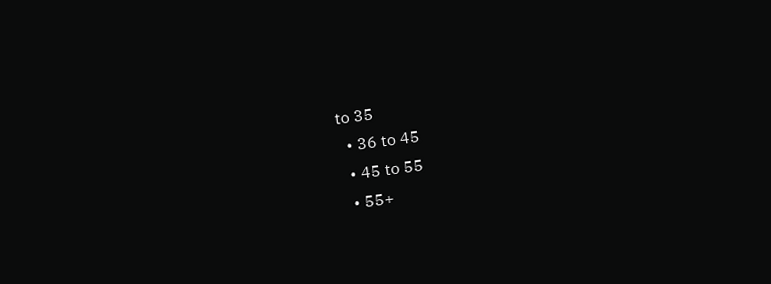to 35
  • 36 to 45
  • 45 to 55
  • 55+